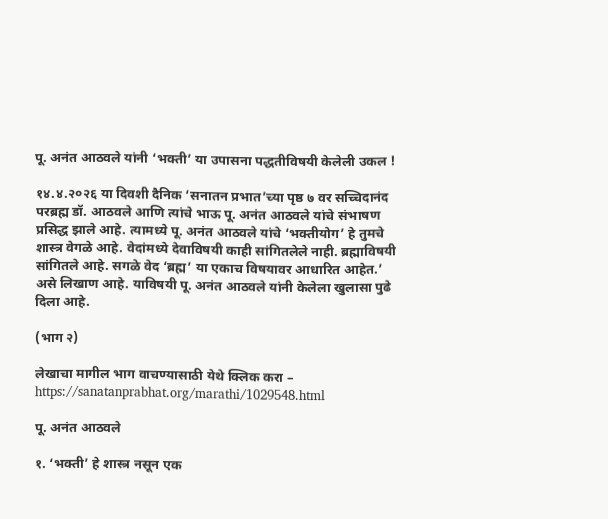पू. अनंत आठवले यांनी ‘भक्ती’ या उपासना पद्धतीविषयी केलेली उकल !

१४.४.२०२६ या दिवशी दैनिक ‘सनातन प्रभात’च्या पृष्ठ ७ वर सच्चिदानंद परब्रह्म डॉ. आठवले आणि त्यांचे भाऊ पू. अनंत आठवले यांचे संभाषण प्रसिद्ध झाले आहे. त्यामध्ये पू. अनंत आठवले यांचे ‘भक्तीयोग’ हे तुमचे शास्त्र वेगळे आहे. वेदांमध्ये देवाविषयी काही सांगितलेले नाही. ब्रह्माविषयी सांगितले आहे. सगळे वेद ‘ब्रह्म’ या एकाच विषयावर आधारित आहेत.’ असे लिखाण आहे. याविषयी पू. अनंत आठवले यांनी केलेला खुलासा पुढे दिला आहे.

(भाग २)

लेखाचा मागील भाग वाचण्यासाठी येथे क्लिक करा – https://sanatanprabhat.org/marathi/1029548.html

पू. अनंत आठवले

१. ‘भक्ती’ हे शास्त्र नसून एक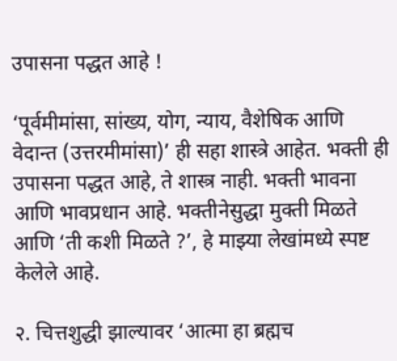उपासना पद्धत आहे !

‘पूर्वमीमांसा, सांख्य, योग, न्याय, वैशेषिक आणि वेदान्त (उत्तरमीमांसा)’ ही सहा शास्त्रे आहेत. भक्ती ही उपासना पद्धत आहे, ते शास्त्र नाही. भक्ती भावना आणि भावप्रधान आहे. भक्तीनेसुद्धा मुक्ती मिळते आणि ‘ती कशी मिळते ?’, हे माझ्या लेखांमध्ये स्पष्ट केलेले आहे.

२. चित्तशुद्धी झाल्यावर ‘आत्मा हा ब्रह्मच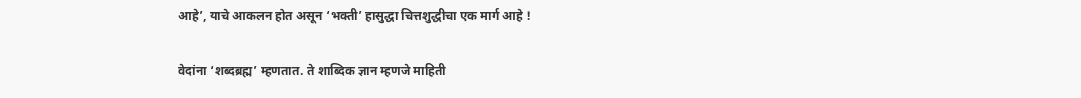आहे’, याचे आकलन होत असून ‘भक्ती’ हासुद्धा चित्तशुद्धीचा एक मार्ग आहे !

वेदांना ‘शब्दब्रह्म’ म्हणतात. ते शाब्दिक ज्ञान म्हणजे माहिती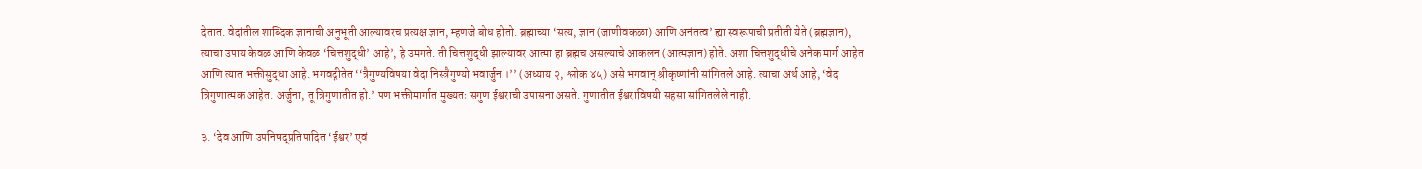देतात. वेदांतील शाब्दिक ज्ञानाची अनुभूती आल्यावरच प्रत्यक्ष ज्ञान, म्हणजे बोध होतो. ब्रह्माच्या ‘सत्य, ज्ञान (जाणीवकळा) आणि अनंतत्व’ ह्या स्वरूपाची प्रतीती येते (ब्रह्मज्ञान), त्याचा उपाय केवळ आणि केवळ ‘चित्तशुद्धी’ आहे’, हे उमगते. ती चित्तशुद्धी झाल्यावर आत्मा हा ब्रह्मच असल्याचे आकलन (आत्मज्ञान) होते. अशा चित्तशुद्धीचे अनेक मार्ग आहेत आणि त्यात भक्तीसुद्धा आहे. भगवद्गीतेत ‘‘त्रैगुण्यविषया वेदा निस्त्रैगुण्यो भवार्जुन ।’’ (अध्याय २, श्लोक ४५) असे भगवान् श्रीकृष्णांनी सांगितले आहे. त्याचा अर्थ आहे, ‘वेद त्रिगुणात्मक आहेत. अर्जुना, तू त्रिगुणातीत हो.’ पण भक्तीमार्गात मुख्यतः सगुण ईश्वराची उपासना असते. गुणातीत ईश्वराविषयी सहसा सांगितलेले नाही.

३. ‘देव आणि उपनिषद्प्रतिपादित ‘ईश्वर’ एवं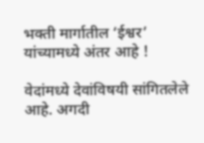भक्ती मार्गातील ‘ईश्वर’ यांच्यामध्ये अंतर आहे !

वेदांमध्ये देवांविषयी सांगितलेले आहे. अगदी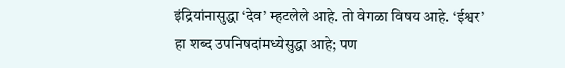इंद्रियांनासुद्धा ‘देव’ म्हटलेले आहे. तो वेगळा विषय आहे. ‘ईश्वर’ हा शब्द उपनिषदांमध्येसुद्धा आहे; पण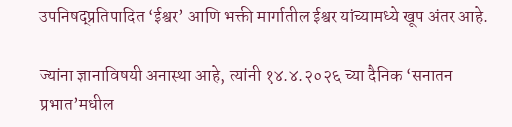उपनिषद्प्रतिपादित ‘ईश्वर’ आणि भक्ती मार्गातील ईश्वर यांच्यामध्ये खूप अंतर आहे.

ज्यांना ज्ञानाविषयी अनास्था आहे, त्यांनी १४.४.२०२६ च्या दैनिक ‘सनातन प्रभात’मधील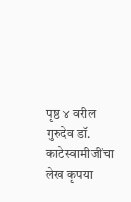पृष्ठ ४ वरील गुरुदेव डॉ. काटेस्वामीजींचा लेख कृपया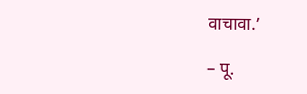वाचावा.’

– पू.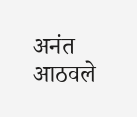अनंत आठवले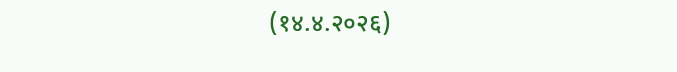(१४.४.२०२६)